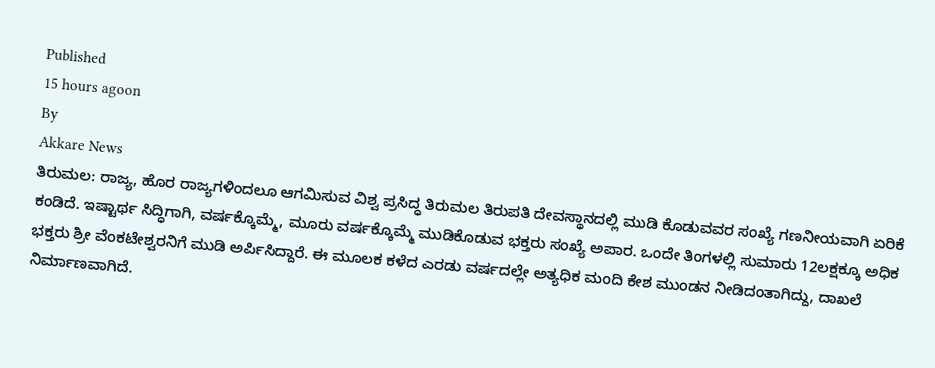Published
15 hours agoon
By
Akkare News
ತಿರುಮಲ: ರಾಜ್ಯ, ಹೊರ ರಾಜ್ಯಗಳಿಂದಲೂ ಆಗಮಿಸುವ ವಿಶ್ವ ಪ್ರಸಿದ್ಧ ತಿರುಮಲ ತಿರುಪತಿ ದೇವಸ್ಥಾನದಲ್ಲಿ ಮುಡಿ ಕೊಡುವವರ ಸಂಖ್ಯೆ ಗಣನೀಯವಾಗಿ ಏರಿಕೆ ಕಂಡಿದೆ. ಇಷ್ಟಾರ್ಥ ಸಿದ್ಧಿಗಾಗಿ, ವರ್ಷಕ್ಕೊಮ್ಮೆ, ಮೂರು ವರ್ಷಕ್ಕೊಮ್ಮೆ ಮುಡಿಕೊಡುವ ಭಕ್ತರು ಸಂಖ್ಯೆ ಅಪಾರ. ಒಂದೇ ತಿಂಗಳಲ್ಲಿ ಸುಮಾರು 12ಲಕ್ಷಕ್ಕೂ ಅಧಿಕ ಭಕ್ತರು ಶ್ರೀ ವೆಂಕಟೇಶ್ವರನಿಗೆ ಮುಡಿ ಅರ್ಪಿಸಿದ್ದಾರೆ. ಈ ಮೂಲಕ ಕಳೆದ ಎರಡು ವರ್ಷದಲ್ಲೇ ಅತ್ಯಧಿಕ ಮಂದಿ ಕೇಶ ಮುಂಡನ ನೀಡಿದಂತಾಗಿದ್ದು, ದಾಖಲೆ ನಿರ್ಮಾಣವಾಗಿದೆ.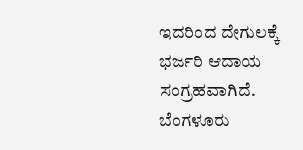ಇದರಿಂದ ದೇಗುಲಕ್ಕೆ ಭರ್ಜರಿ ಆದಾಯ ಸಂಗ್ರಹವಾಗಿದೆ.
ಬೆಂಗಳೂರು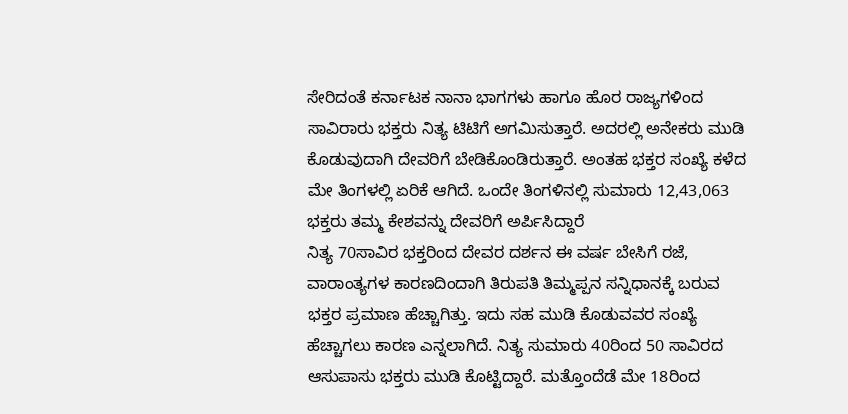ಸೇರಿದಂತೆ ಕರ್ನಾಟಕ ನಾನಾ ಭಾಗಗಳು ಹಾಗೂ ಹೊರ ರಾಜ್ಯಗಳಿಂದ ಸಾವಿರಾರು ಭಕ್ತರು ನಿತ್ಯ ಟಿಟಿಗೆ ಅಗಮಿಸುತ್ತಾರೆ. ಅದರಲ್ಲಿ ಅನೇಕರು ಮುಡಿ ಕೊಡುವುದಾಗಿ ದೇವರಿಗೆ ಬೇಡಿಕೊಂಡಿರುತ್ತಾರೆ. ಅಂತಹ ಭಕ್ತರ ಸಂಖ್ಯೆ ಕಳೆದ ಮೇ ತಿಂಗಳಲ್ಲಿ ಏರಿಕೆ ಆಗಿದೆ. ಒಂದೇ ತಿಂಗಳಿನಲ್ಲಿ ಸುಮಾರು 12,43,063 ಭಕ್ತರು ತಮ್ಮ ಕೇಶವನ್ನು ದೇವರಿಗೆ ಅರ್ಪಿಸಿದ್ದಾರೆ
ನಿತ್ಯ 70ಸಾವಿರ ಭಕ್ತರಿಂದ ದೇವರ ದರ್ಶನ ಈ ವರ್ಷ ಬೇಸಿಗೆ ರಜೆ, ವಾರಾಂತ್ಯಗಳ ಕಾರಣದಿಂದಾಗಿ ತಿರುಪತಿ ತಿಮ್ಮಪ್ಪನ ಸನ್ನಿಧಾನಕ್ಕೆ ಬರುವ ಭಕ್ತರ ಪ್ರಮಾಣ ಹೆಚ್ಚಾಗಿತ್ತು. ಇದು ಸಹ ಮುಡಿ ಕೊಡುವವರ ಸಂಖ್ಯೆ ಹೆಚ್ಚಾಗಲು ಕಾರಣ ಎನ್ನಲಾಗಿದೆ. ನಿತ್ಯ ಸುಮಾರು 40ರಿಂದ 50 ಸಾವಿರದ ಆಸುಪಾಸು ಭಕ್ತರು ಮುಡಿ ಕೊಟ್ಟಿದ್ದಾರೆ. ಮತ್ತೊಂದೆಡೆ ಮೇ 18ರಿಂದ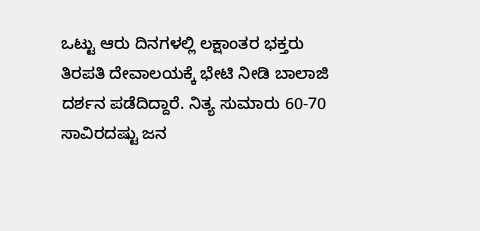ಒಟ್ಟು ಆರು ದಿನಗಳಲ್ಲಿ ಲಕ್ಷಾಂತರ ಭಕ್ತರು ತಿರಪತಿ ದೇವಾಲಯಕ್ಕೆ ಭೇಟಿ ನೀಡಿ ಬಾಲಾಜಿ ದರ್ಶನ ಪಡೆದಿದ್ದಾರೆ. ನಿತ್ಯ ಸುಮಾರು 60-70 ಸಾವಿರದಷ್ಟು ಜನ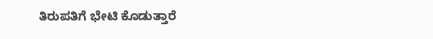ತಿರುಪತಿಗೆ ಭೇಟಿ ಕೊಡುತ್ತಾರೆ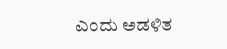ಎಂದು ಅಡಳಿತ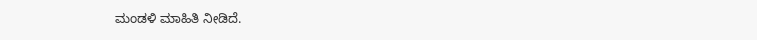ಮಂಡಳಿ ಮಾಹಿತಿ ನೀಡಿದೆ.